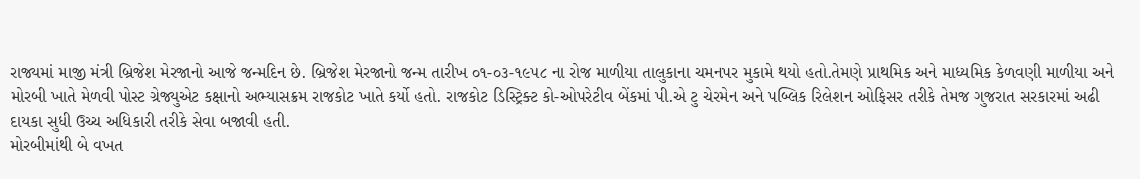રાજ્યમાં માજી મંત્રી બ્રિજેશ મેરજાનો આજે જન્મદિન છે. બ્રિજેશ મેરજાનો જન્મ તારીખ ૦૧-૦૩-૧૯૫૮ ના રોજ માળીયા તાલુકાના ચમનપર મુકામે થયો હતો.તેમણે પ્રાથમિક અને માધ્યમિક કેળવણી માળીયા અને મોરબી ખાતે મેળવી પોસ્ટ ગ્રેજ્યુએટ કક્ષાનો અભ્યાસક્રમ રાજકોટ ખાતે કર્યો હતો. રાજકોટ ડિસ્ટ્રિક્ટ કો-ઓપરેટીવ બેંકમાં પી.એ ટુ ચેરમેન અને પબ્લિક રિલેશન ઓફિસર તરીકે તેમજ ગુજરાત સરકારમાં અઢી દાયકા સુધી ઉચ્ચ અધિકારી તરીકે સેવા બજાવી હતી.
મોરબીમાંથી બે વખત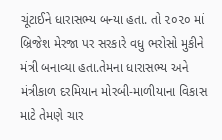ચૂંટાઈને ધારાસભ્ય બન્યા હતા. તો ૨૦૨૦ માં બ્રિજેશ મેરજા પર સરકારે વધુ ભરોસો મુકીને મંત્રી બનાવ્યા હતા.તેમના ધારાસભ્ય અને મંત્રીકાળ દરમિયાન મોરબી-માળીયાના વિકાસ માટે તેમણે ચાર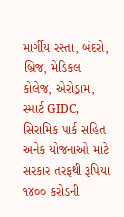માર્ગીય રસ્તા, બંદરો, બ્રિજ, મેડિકલ કોલેજ, એરોડ્રામ, સ્માર્ટ GIDC, સિરામિક પાર્ક સહિત અનેક યોજનાઓ માટે સરકાર તરફથી રૂપિયા ૧૪૦૦ કરોડની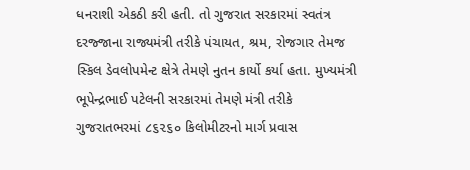ધનરાશી એકઠી કરી હતી. તો ગુજરાત સરકારમાં સ્વતંત્ર દરજ્જાના રાજ્યમંત્રી તરીકે પંચાયત, શ્રમ, રોજગાર તેમજ સ્કિલ ડેવલોપમેન્ટ ક્ષેત્રે તેમણે નુતન કાર્યો કર્યા હતા. મુખ્યમંત્રી ભૂપેન્દ્રભાઈ પટેલની સરકારમાં તેમણે મંત્રી તરીકે ગુજરાતભરમાં ૮૬૨૬૦ કિલોમીટરનો માર્ગ પ્રવાસ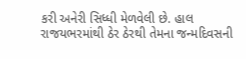કરી અનેરી સિધ્ધી મેળવેલી છે. હાલ રાજયભરમાંથી ઠેર ઠેરથી તેમના જન્મદિવસની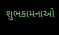શુભકામનાઓ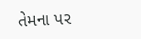તેમના પર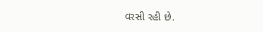વરસી રહી છે.